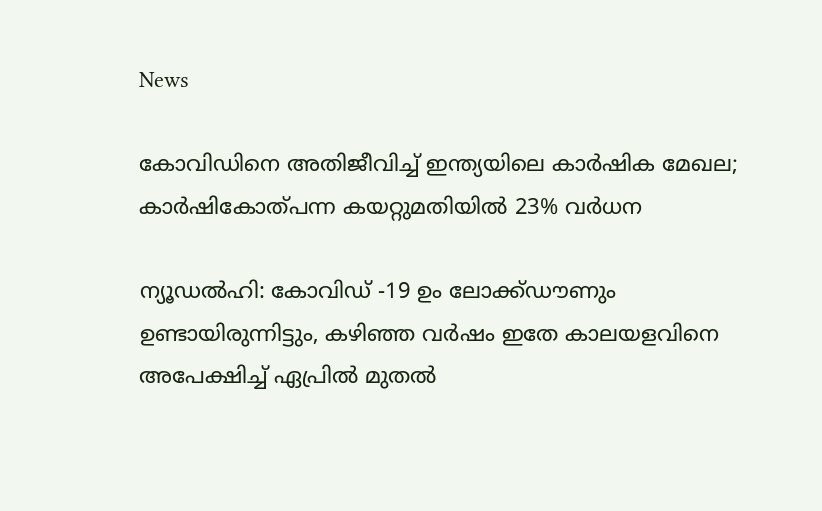News

കോവിഡിനെ അതിജീവിച്ച് ഇന്ത്യയിലെ കാര്‍ഷിക മേഖല; കാര്‍ഷികോത്പന്ന കയറ്റുമതിയില്‍ 23% വര്‍ധന

ന്യൂഡല്‍ഹി: കോവിഡ് -19 ഉം ലോക്ക്ഡൗണും ഉണ്ടായിരുന്നിട്ടും, കഴിഞ്ഞ വര്‍ഷം ഇതേ കാലയളവിനെ അപേക്ഷിച്ച് ഏപ്രില്‍ മുതല്‍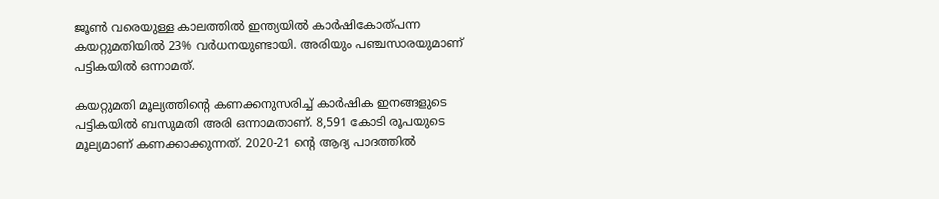ജൂണ്‍ വരെയുള്ള കാലത്തില്‍ ഇന്ത്യയില്‍ കാര്‍ഷികോത്പന്ന കയറ്റുമതിയില്‍ 23% വര്‍ധനയുണ്ടായി. അരിയും പഞ്ചസാരയുമാണ് പട്ടികയില്‍ ഒന്നാമത്.

കയറ്റുമതി മൂല്യത്തിന്റെ കണക്കനുസരിച്ച് കാര്‍ഷിക ഇനങ്ങളുടെ പട്ടികയില്‍ ബസുമതി അരി ഒന്നാമതാണ്. 8,591 കോടി രൂപയുടെ മൂല്യമാണ് കണക്കാക്കുന്നത്. 2020-21 ന്റെ ആദ്യ പാദത്തില്‍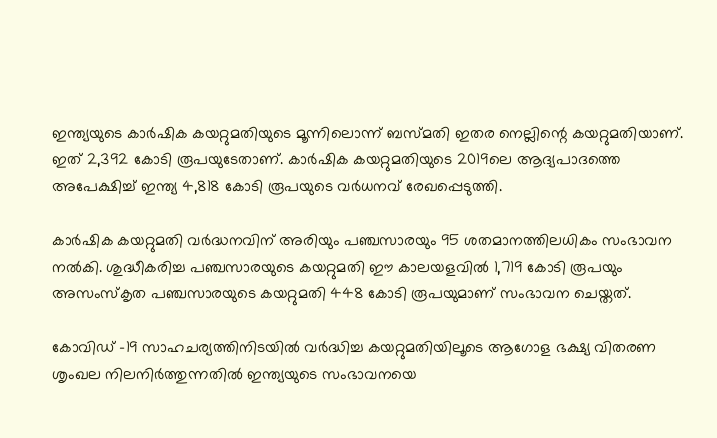ഇന്ത്യയുടെ കാര്‍ഷിക കയറ്റുമതിയുടെ മൂന്നിലൊന്ന് ബസ്മതി ഇതര നെല്ലിന്റെ കയറ്റുമതിയാണ്. ഇത് 2,392 കോടി രൂപയുടേതാണ്. കാര്‍ഷിക കയറ്റുമതിയുടെ 2019ലെ ആദ്യപാദത്തെ അപേക്ഷിച്ച് ഇന്ത്യ 4,818 കോടി രൂപയുടെ വര്‍ധനവ് രേഖപ്പെടുത്തി.

കാര്‍ഷിക കയറ്റുമതി വര്‍ദ്ധനവിന് അരിയും പഞ്ചസാരയും 95 ശതമാനത്തിലധികം സംഭാവന നല്‍കി. ശുദ്ധീകരിച്ച പഞ്ചസാരയുടെ കയറ്റുമതി ഈ കാലയളവില്‍ 1,719 കോടി രൂപയും അസംസ്‌കൃത പഞ്ചസാരയുടെ കയറ്റുമതി 448 കോടി രൂപയുമാണ് സംഭാവന ചെയ്തത്.

കോവിഡ് -19 സാഹചര്യത്തിനിടയില്‍ വര്‍ദ്ധിച്ച കയറ്റുമതിയിലൂടെ ആഗോള ഭക്ഷ്യ വിതരണ ശൃംഖല നിലനിര്‍ത്തുന്നതില്‍ ഇന്ത്യയുടെ സംഭാവനയെ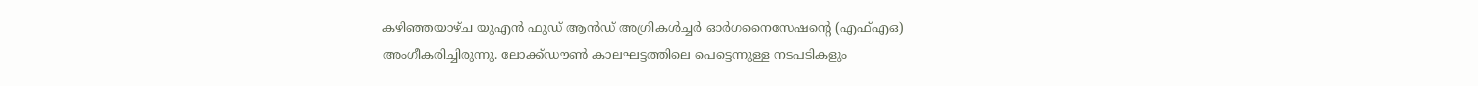കഴിഞ്ഞയാഴ്ച യുഎന്‍ ഫുഡ് ആന്‍ഡ് അഗ്രികള്‍ച്ചര്‍ ഓര്‍ഗനൈസേഷന്റെ (എഫ്എഒ) അംഗീകരിച്ചിരുന്നു. ലോക്ക്ഡൗണ്‍ കാലഘട്ടത്തിലെ പെട്ടെന്നുള്ള നടപടികളും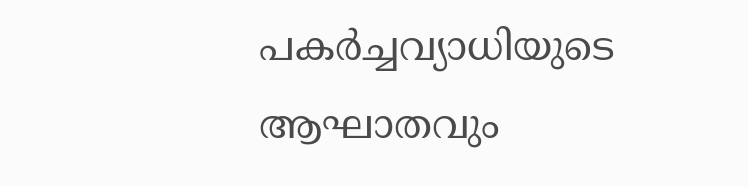പകര്‍ച്ചവ്യാധിയുടെ ആഘാതവും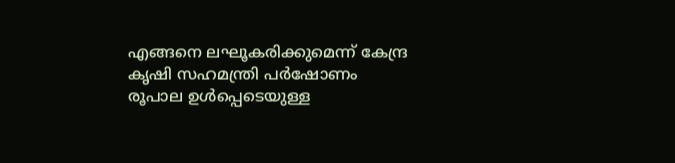എങ്ങനെ ലഘൂകരിക്കുമെന്ന് കേന്ദ്ര കൃഷി സഹമന്ത്രി പര്‍ഷോണം രൂപാല ഉള്‍പ്പെടെയുള്ള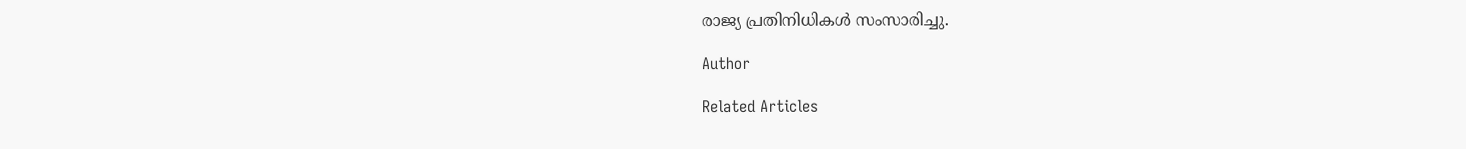രാജ്യ പ്രതിനിധികള്‍ സംസാരിച്ചു.

Author

Related Articles